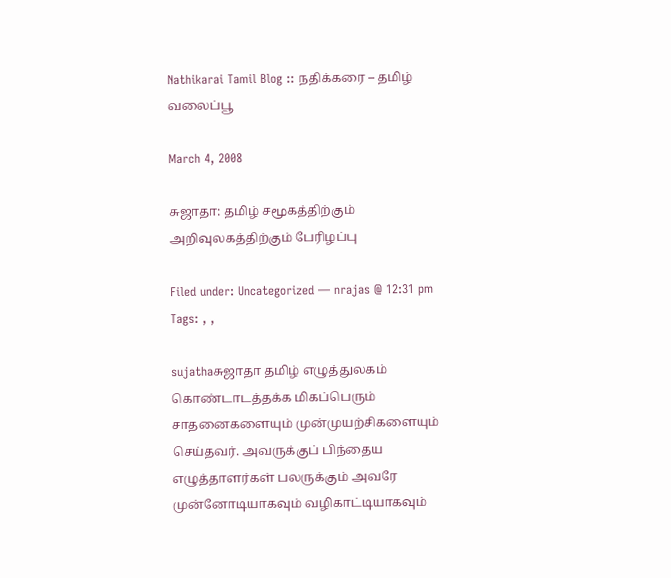Nathikarai Tamil Blog :: நதிக்கரை – தமிழ் வலைப்பூ

March 4, 2008

சுஜாதா: தமிழ் சமூகத்திற்கும் அறிவுலகத்திற்கும் பேரிழப்பு

Filed under: Uncategorized — nrajas @ 12:31 pm
Tags: , ,

sujathaசுஜாதா தமிழ் எழுத்துலகம் கொண்டாடத்தக்க மிகப்பெரும் சாதனைகளையும் முன்முயற்சிகளையும் செய்தவர். அவருக்குப் பிந்தைய எழுத்தாளர்கள் பலருக்கும் அவரே முன்னோடியாகவும் வழிகாட்டியாகவும்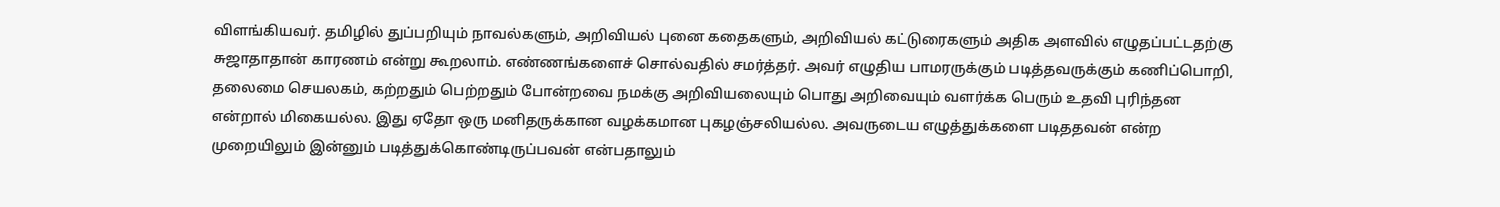விளங்கியவர். தமிழில் துப்பறியும் நாவல்களும், அறிவியல் புனை கதைகளும், அறிவியல் கட்டுரைகளும் அதிக அளவில் எழுதப்பட்டதற்கு சுஜாதாதான் காரணம் என்று கூறலாம். எண்ணங்களைச் சொல்வதில் சமர்த்தர். அவர் எழுதிய பாமரருக்கும் படித்தவருக்கும் கணிப்பொறி, தலைமை செயலகம், கற்றதும் பெற்றதும் போன்றவை நமக்கு அறிவியலையும் பொது அறிவையும் வளர்க்க பெரும் உதவி புரிந்தன என்றால் மிகையல்ல. இது ஏதோ ஒரு மனிதருக்கான வழக்கமான புகழஞ்சலியல்ல. அவருடைய எழுத்துக்களை படிததவன் என்ற முறையிலும் இன்னும் படித்துக்கொண்டிருப்பவன் என்பதாலும்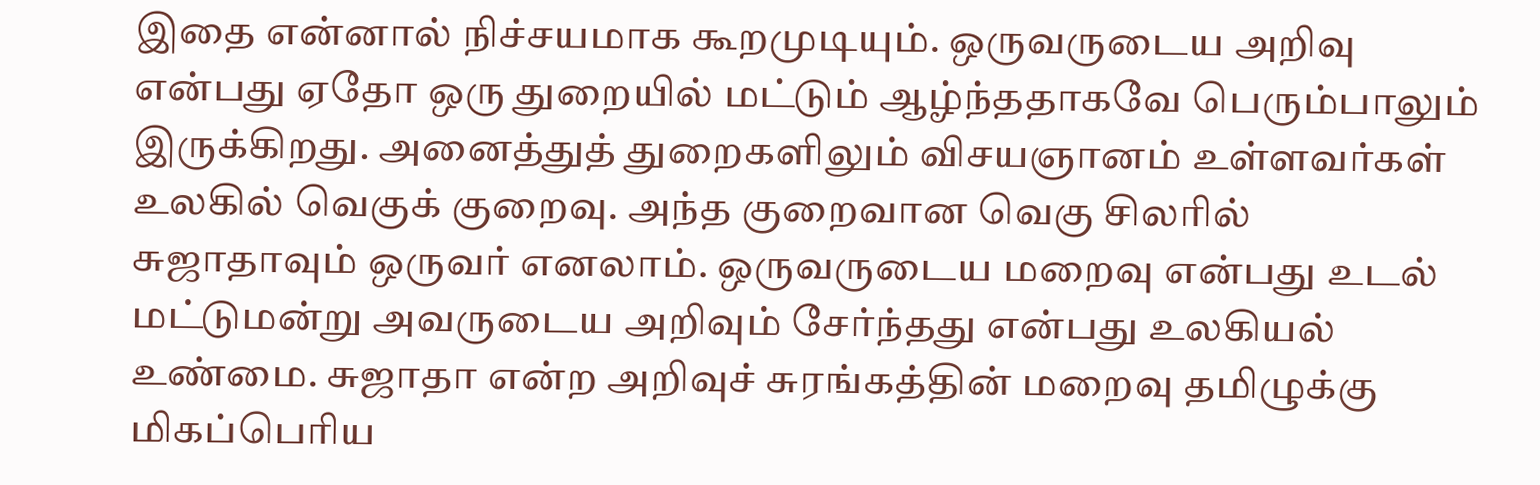இதை என்னால் நிச்சயமாக கூறமுடியும். ஒருவருடைய அறிவு என்பது ஏதோ ஒரு துறையில் மட்டும் ஆழ்ந்ததாகவே பெரும்பாலும் இருக்கிறது. அனைத்துத் துறைகளிலும் விசயஞானம் உள்ளவர்கள் உலகில் வெகுக் குறைவு. அந்த குறைவான வெகு சிலரில் சுஜாதாவும் ஒருவர் எனலாம். ஒருவருடைய மறைவு என்பது உடல் மட்டுமன்று அவருடைய அறிவும் சேர்ந்தது என்பது உலகியல் உண்மை. சுஜாதா என்ற அறிவுச் சுரங்கத்தின் மறைவு தமிழுக்கு மிகப்பெரிய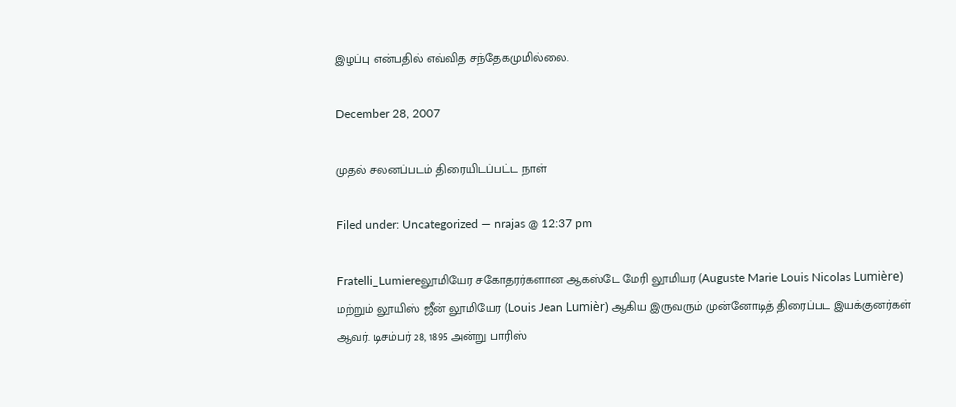இழப்பு என்பதில் எவ்வித சந்தேகமுமில்லை.

December 28, 2007

முதல் சலனப்படம் திரையிடப்பட்ட நாள்

Filed under: Uncategorized — nrajas @ 12:37 pm

Fratelli_Lumiereலூமியேர சகோதரர்களான ஆகஸ்டே மேரி லூமியர (Auguste Marie Louis Nicolas Lumière) மற்றும் லூயிஸ் ஜீன் லூமியேர (Louis Jean Lumièr) ஆகிய இருவரும் முன்னோடித் திரைப்பட இயக்குனர்கள் ஆவர். டிசம்பர் 28, 1895 அன்று பாரிஸ்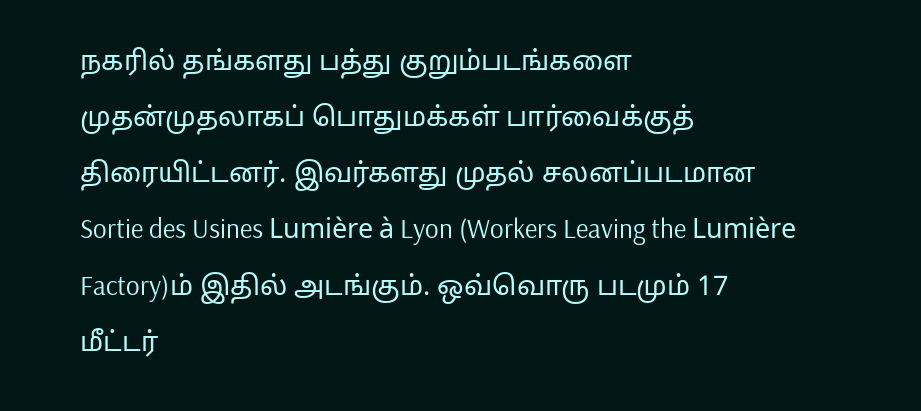நகரில் தங்களது பத்து குறும்படங்களை முதன்முதலாகப் பொதுமக்கள் பார்வைக்குத் திரையிட்டனர். இவர்களது முதல் சலனப்படமான Sortie des Usines Lumière à Lyon (Workers Leaving the Lumière Factory)ம் இதில் அடங்கும். ஒவ்வொரு படமும் 17 மீட்டர்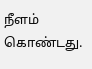நீளம் கொண்டது.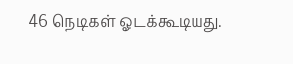46 நெடிகள் ஓடக்கூடியது.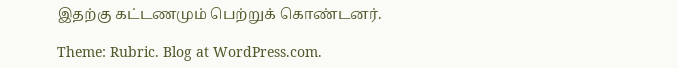இதற்கு கட்டணமும் பெற்றுக் கொண்டனர்.

Theme: Rubric. Blog at WordPress.com.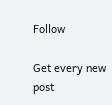Follow

Get every new post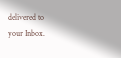delivered to your Inbox.